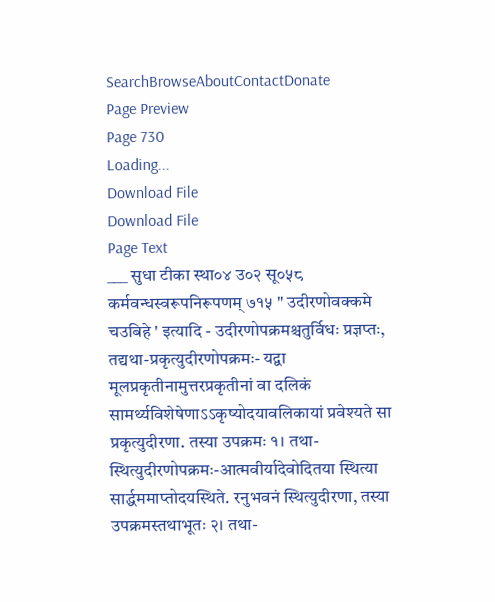SearchBrowseAboutContactDonate
Page Preview
Page 730
Loading...
Download File
Download File
Page Text
___ सुधा टीका स्था०४ उ०२ सू०५८ कर्मवन्धस्वरूपनिरूपणम् ७१५ " उदीरणोवक्कमे चउबिहे ' इत्यादि - उदीरणोपक्रमश्चतुर्विधः प्रज्ञप्तः, तद्यथा-प्रकृत्युदीरणोपक्रमः- यद्वा मूलप्रकृतीनामुत्तरप्रकृतीनां वा दलिकं सामर्थ्यविशेषेणाऽऽकृष्योदयावलिकायां प्रवेश्यते सा प्रकृत्युदीरणा. तस्या उपक्रमः १। तथा-स्थित्युदीरणोपक्रमः-आत्मवीर्यादेवोदितया स्थित्या सार्द्धममाप्तोदयस्थिते. रनुभवनं स्थित्युदीरणा, तस्या उपक्रमस्तथाभूतः २। तथा-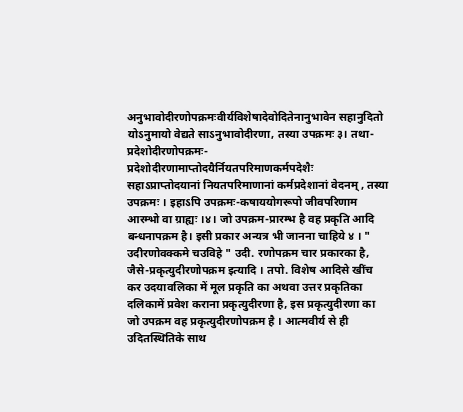अनुभावोदीरणोपक्रमःवीर्यविशेषादेवोदितेनानुभावेन सहानुदितो योऽनुमायो वेद्यते साऽनुभावोदीरणा, तस्या उपक्रमः ३। तथा-प्रदेशोदीरणोपक्रमः-प्रदेशोदीरणामाप्तोदयैर्नियतपरिमाणकर्मपदेशैः सहाऽप्राप्तोदयानां नियतपरिमाणानां कर्मप्रदेशानां वेदनम् , तस्या उपक्रमः । इहाऽपि उपक्रमः-कषाययोगरूपो जीवपरिणाम आरम्भो वा ग्राह्यः ।४। जो उपक्रम-प्रारम्भ है वह प्रकृति आदि बन्धनापक्रम है। इसी प्रकार अन्यत्र भी जानना चाहिये ४ । " उदीरणोवक्कमे चउविहे " उदी. रणोपक्रम चार प्रकारका है, जैसे-प्रकृत्युदीरणोपक्रम इत्यादि । तपो. विशेष आदिसे खींच कर उदयावलिका में मूल प्रकृति का अथवा उत्तर प्रकृतिका दलिकामें प्रवेश कराना प्रकृत्युदीरणा है, इस प्रकृत्युदीरणा का जो उपक्रम वह प्रकृत्युदीरणोपक्रम है । आत्मवीर्य से ही उदितस्थितिके साथ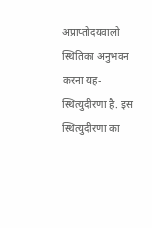अप्राप्तोदयवालो स्थितिका अनुभवन करना यह-स्थित्युदीरणा है. इस स्थित्युदीरणा का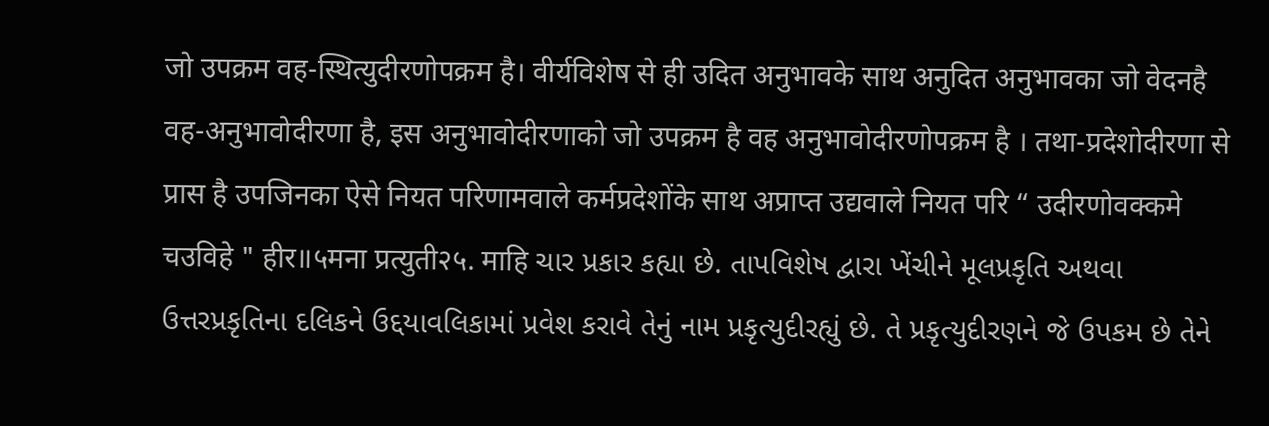जो उपक्रम वह-स्थित्युदीरणोपक्रम है। वीर्यविशेष से ही उदित अनुभावके साथ अनुदित अनुभावका जो वेदनहै वह-अनुभावोदीरणा है, इस अनुभावोदीरणाको जो उपक्रम है वह अनुभावोदीरणोपक्रम है । तथा-प्रदेशोदीरणा से प्रास है उपजिनका ऐसे नियत परिणामवाले कर्मप्रदेशोंके साथ अप्राप्त उद्यवाले नियत परि “ उदीरणोवक्कमे चउविहे " हीर॥५मना प्रत्युती२५. माहि ચાર પ્રકાર કહ્યા છે. તાપવિશેષ દ્વારા ખેંચીને મૂલપ્રકૃતિ અથવા ઉત્તરપ્રકૃતિના દલિકને ઉદ્દયાવલિકામાં પ્રવેશ કરાવે તેનું નામ પ્રકૃત્યુદીરહ્યું છે. તે પ્રકૃત્યુદીરણને જે ઉપકમ છે તેને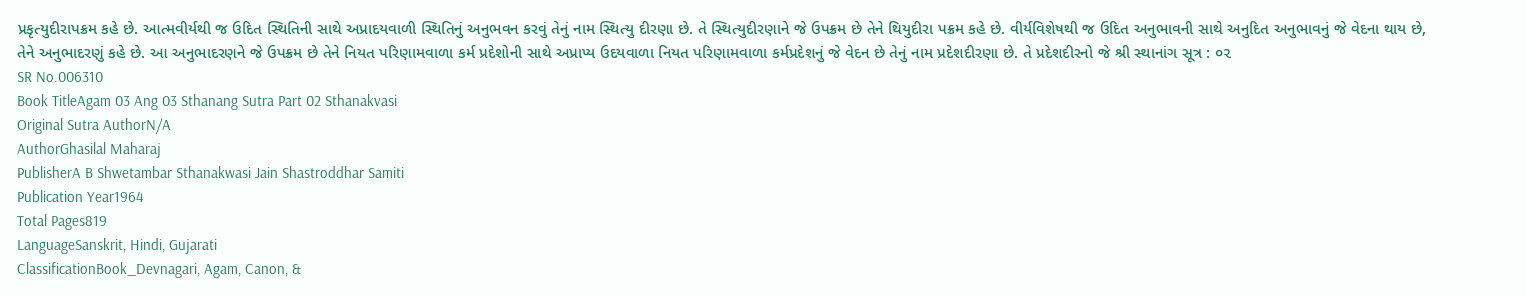પ્રકૃત્યુદીરાપક્રમ કહે છે. આત્મવીર્યથી જ ઉદિત સ્થિતિની સાથે અપ્રાદયવાળી સ્થિતિનું અનુભવન કરવું તેનું નામ સ્થિત્યુ દીરણા છે. તે સ્થિત્યુદીરણાને જે ઉપક્રમ છે તેને થિયુદીરા પક્રમ કહે છે. વીર્યવિશેષથી જ ઉદિત અનુભાવની સાથે અનુદિત અનુભાવનું જે વેદના થાય છે, તેને અનુભાદરણું કહે છે. આ અનુભાદરણને જે ઉપક્રમ છે તેને નિયત પરિણામવાળા કર્મ પ્રદેશોની સાથે અપ્રાપ્ય ઉદયવાળા નિયત પરિણામવાળા કર્મપ્રદેશનું જે વેદન છે તેનું નામ પ્રદેશદીરણા છે. તે પ્રદેશદીરનો જે શ્રી સ્થાનાંગ સૂત્ર : ૦૨
SR No.006310
Book TitleAgam 03 Ang 03 Sthanang Sutra Part 02 Sthanakvasi
Original Sutra AuthorN/A
AuthorGhasilal Maharaj
PublisherA B Shwetambar Sthanakwasi Jain Shastroddhar Samiti
Publication Year1964
Total Pages819
LanguageSanskrit, Hindi, Gujarati
ClassificationBook_Devnagari, Agam, Canon, &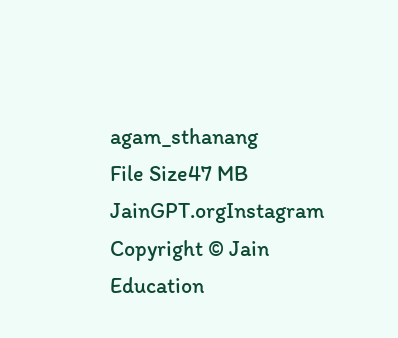agam_sthanang
File Size47 MB
JainGPT.orgInstagram
Copyright © Jain Education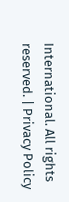International. All rights reserved. | Privacy Policy